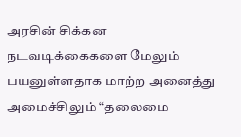அரசின் சிக்கன நடவடிக்கைகளை மேலும் பயனுள்ளதாக மாற்ற அனைத்து அமைச்சிலும் “தலைமை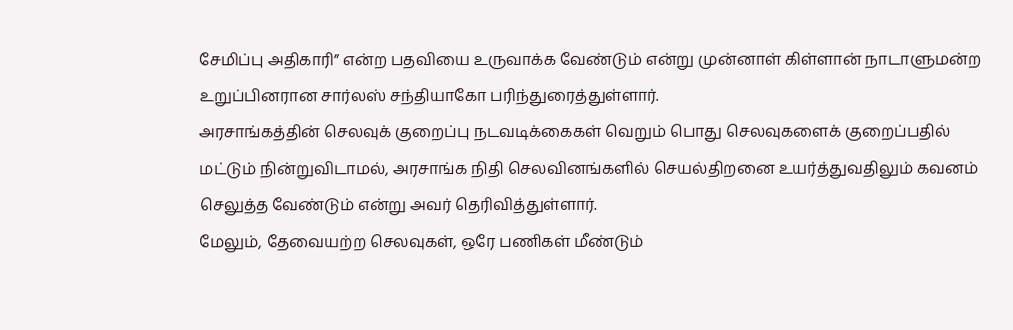சேமிப்பு அதிகாரி” என்ற பதவியை உருவாக்க வேண்டும் என்று முன்னாள் கிள்ளான் நாடாளுமன்ற உறுப்பினரான சார்லஸ் சந்தியாகோ பரிந்துரைத்துள்ளார்.
அரசாங்கத்தின் செலவுக் குறைப்பு நடவடிக்கைகள் வெறும் பொது செலவுகளைக் குறைப்பதில் மட்டும் நின்றுவிடாமல், அரசாங்க நிதி செலவினங்களில் செயல்திறனை உயர்த்துவதிலும் கவனம் செலுத்த வேண்டும் என்று அவர் தெரிவித்துள்ளார்.
மேலும், தேவையற்ற செலவுகள், ஒரே பணிகள் மீண்டும்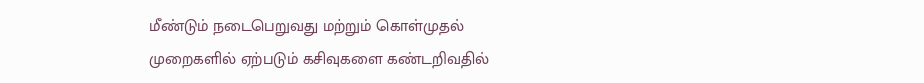மீண்டும் நடைபெறுவது மற்றும் கொள்முதல் முறைகளில் ஏற்படும் கசிவுகளை கண்டறிவதில்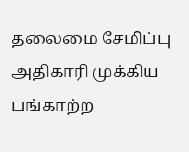தலைமை சேமிப்பு அதிகாரி முக்கிய பங்காற்ற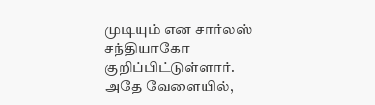முடியும் என சார்லஸ் சந்தியாகோ குறிப்பிட்டுள்ளார்.
அதே வேளையில்,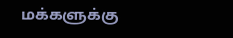மக்களுக்கு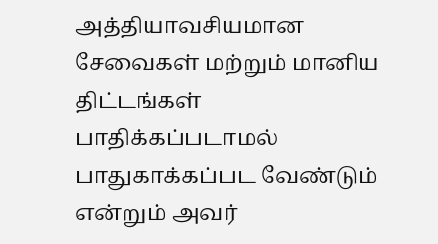அத்தியாவசியமான சேவைகள் மற்றும் மானிய திட்டங்கள் பாதிக்கப்படாமல் பாதுகாக்கப்பட வேண்டும் என்றும் அவர்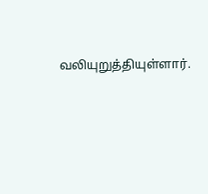வலியுறுத்தியுள்ளார்.